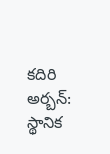కదిరి అర్బన్: స్థానిక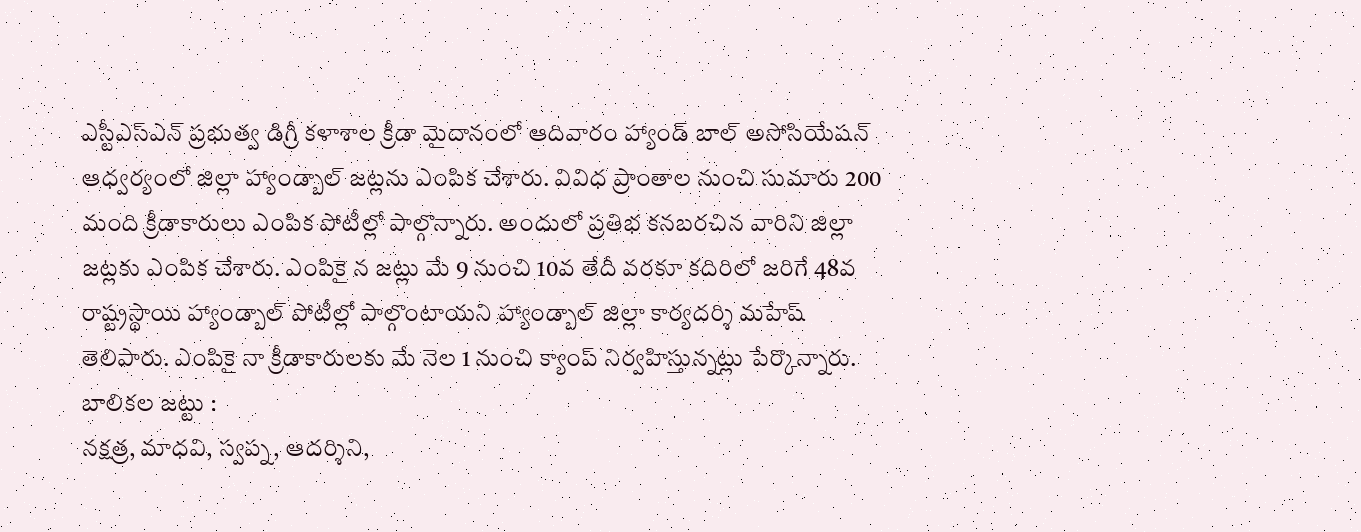ఎస్టీఎస్ఎన్ ప్రభుత్వ డిగ్రీ కళాశాల క్రీడా మైదానంలో ఆదివారం హ్యాండ్ బాల్ అసోసియేషన్ ఆధ్వర్యంలో జిల్లా హ్యాండ్బాల్ జట్లను ఎంపిక చేశారు. వివిధ ప్రాంతాల నుంచి సుమారు 200 మంది క్రీడాకారులు ఎంపిక పోటీల్లో పాల్గొన్నారు. అందులో ప్రతిభ కనబరచిన వారిని జిల్లా జట్లకు ఎంపిక చేశారు. ఎంపికై న జట్లు మే 9 నుంచి 10వ తేదీ వరకూ కదిరిలో జరిగే 48వ రాష్ట్రస్థాయి హ్యాండ్బాల్ పోటీల్లో పాల్గొంటాయని హ్యాండ్బాల్ జిల్లా కార్యదర్శి మహేష్ తెలిపారు. ఎంపికై నా క్రీడాకారులకు మే నెల 1 నుంచి క్యాంప్ నిర్వహిస్తున్నట్లు పేర్కొన్నారు.
బాలికల జట్టు :
నక్షత్ర, మాధవి, స్వప్న, ఆదర్శిని,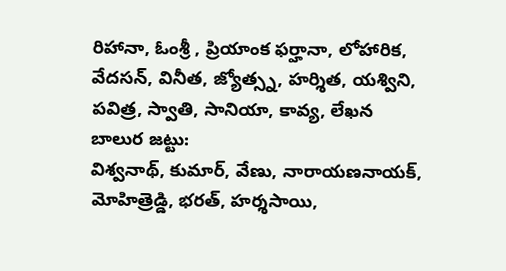రిహానా, ఓంశ్రీ , ప్రియాంక ఫర్హానా, లోహారిక, వేదసన్, వినీత, జ్యోత్స్న, హర్శిత, యశ్విని, పవిత్ర, స్వాతి, సానియా, కావ్య, లేఖన
బాలుర జట్టు:
విశ్వనాథ్, కుమార్, వేణు, నారాయణనాయక్, మోహిత్రెడ్డి, భరత్, హర్శసాయి,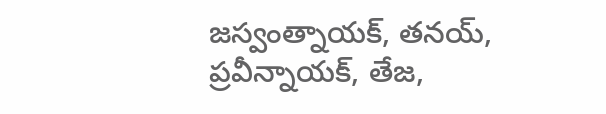జస్వంత్నాయక్, తనయ్, ప్రవీన్నాయక్, తేజ,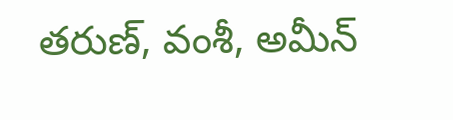తరుణ్, వంశీ, అమీన్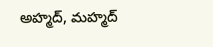అహ్మద్, మహ్మద్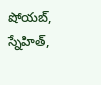షోయబ్, స్నేహిత్,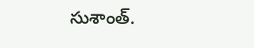సుశాంత్.